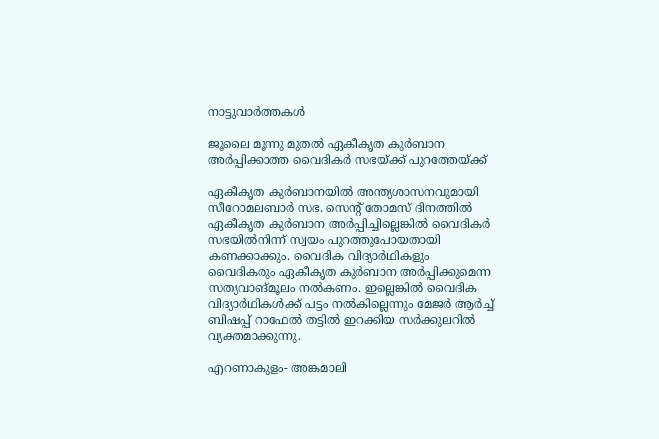നാട്ടുവാര്‍ത്തകള്‍

ജൂലൈ മൂന്നു മുതല്‍ ഏകീകൃത കുര്‍ബാന അര്‍പ്പിക്കാത്ത വൈദികര്‍ സഭയ്ക്ക് പുറത്തേയ്ക്ക്

ഏകീകൃത കുര്‍ബാനയില്‍ അന്ത്യശാസനവുമായി സീറോമലബാര്‍ സഭ. സെന്റ് തോമസ് ദിനത്തില്‍ ഏകീകൃത കുര്‍ബാന അര്‍പ്പിച്ചില്ലെങ്കില്‍ വൈദികര്‍ സഭയില്‍നിന്ന് സ്വയം പുറത്തുപോയതായി കണക്കാക്കും. വൈദിക വിദ്യാര്‍ഥികളും വൈദികരും ഏകീകൃത കുര്‍ബാന അര്‍പ്പിക്കുമെന്ന സത്യവാങ്മൂലം നല്‍കണം. ഇല്ലെങ്കില്‍ വൈദിക വിദ്യാര്‍ഥികള്‍ക്ക് പട്ടം നല്‍കില്ലെന്നും മേജര്‍ ആര്‍ച്ച് ബിഷപ്പ് റാഫേല്‍ തട്ടില്‍ ഇറക്കിയ സര്‍ക്കുലറില്‍ വ്യക്തമാക്കുന്നു.

എറണാകുളം- അങ്കമാലി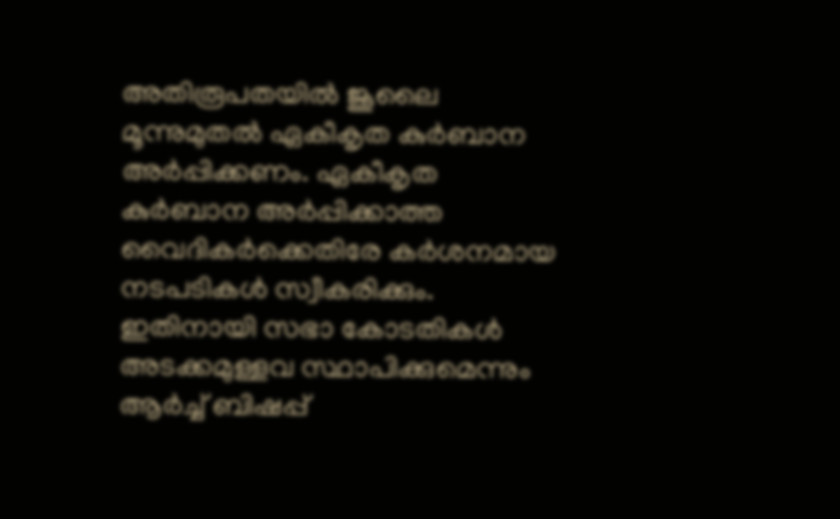അതിരൂപതയില്‍ ജൂലൈ മൂന്നുമുതല്‍ ഏകീകൃത കുര്‍ബാന അര്‍പ്പിക്കണം. ഏകീകൃത കുര്‍ബാന അര്‍പ്പിക്കാത്ത വൈദികര്‍ക്കെതിരേ കര്‍ശനമായ നടപടികള്‍ സ്വീകരിക്കും. ഇതിനായി സഭാ കോടതികള്‍ അടക്കമുള്ളവ സ്ഥാപിക്കുമെന്നും ആര്‍ച്ച് ബിഷപ്പ്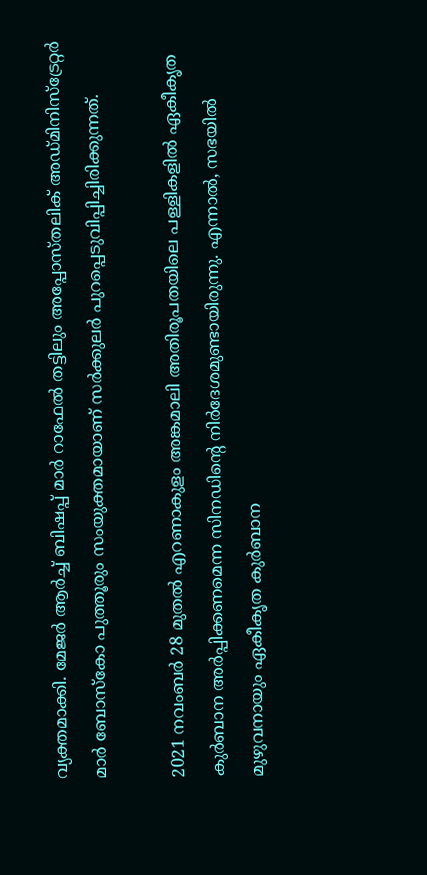വ്യക്തമാക്കി. മേജര്‍ ആര്‍ച്ച് ബിഷപ്പ് മാര്‍ റാഫേല്‍ തട്ടിലും അപ്പോസ്തലിക് അഡ്മിനിസ്‌ട്രേറ്റര്‍ മാര്‍ ബോസ്‌കോ പുത്തൂരും സംയുക്തമായാണ് സര്‍ക്കുലര്‍ പുറപ്പെടുവിപ്പിച്ചിരിക്കുന്നത്.

2021 നവംബര്‍ 28 മുതല്‍ എറണാകുളം അങ്കമാലി അതിരൂപതയിലെ പള്ളികളില്‍ ഏകീകൃത കുര്‍ബാന അര്‍പ്പിക്കണമെന്ന സിനഡിന്റെ നിര്‍ദേശമുണ്ടായിരുന്നു. എന്നാല്‍, സഭയില്‍ മുഴുവനായും ഏകീകൃത കുര്‍ബാന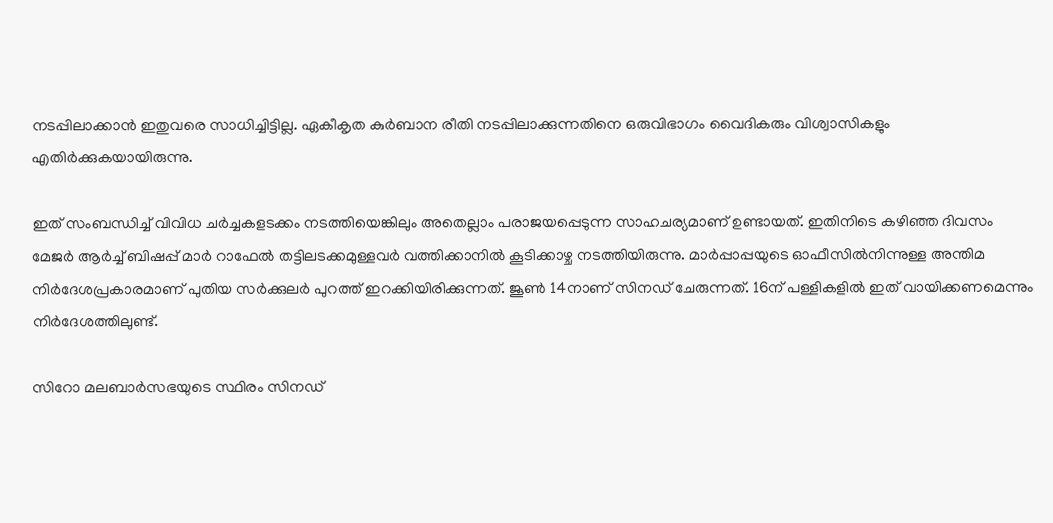നടപ്പിലാക്കാന്‍ ഇതുവരെ സാധിച്ചിട്ടില്ല. ഏകീകൃത കുര്‍ബാന രീതി നടപ്പിലാക്കുന്നതിനെ ഒരുവിഭാഗം വൈദികരും വിശ്വാസികളും എതിര്‍ക്കുകയായിരുന്നു.

ഇത് സംബന്ധിച്ച് വിവിധ ചര്‍ച്ചകളടക്കം നടത്തിയെങ്കിലും അതെല്ലാം പരാജയപ്പെടുന്ന സാഹചര്യമാണ് ഉണ്ടായത്. ഇതിനിടെ കഴിഞ്ഞ ദിവസം മേജര്‍ ആര്‍ച്ച് ബിഷപ്പ് മാര്‍ റാഫേല്‍ തട്ടിലടക്കമുള്ളവര്‍ വത്തിക്കാനില്‍ കൂടിക്കാഴ്ച നടത്തിയിരുന്നു. മാര്‍പ്പാപ്പയുടെ ഓഫീസില്‍നിന്നുള്ള അന്തിമ നിര്‍ദേശപ്രകാരമാണ് പുതിയ സര്‍ക്കുലര്‍ പുറത്ത് ഇറക്കിയിരിക്കുന്നത്. ജൂണ്‍ 14നാണ് സിനഡ് ചേരുന്നത്. 16ന് പള്ളികളില്‍ ഇത് വായിക്കണമെന്നും നിര്‍ദേശത്തിലുണ്ട്.

സിറോ മലബാര്‍സഭയുടെ സ്ഥിരം സിനഡ്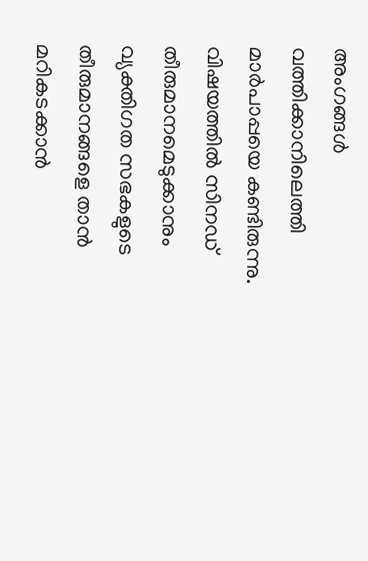അംഗങ്ങള്‍ വത്തിക്കാനിലെത്തി മാര്‍പാപ്പയെ കണ്ടിരുന്നു. വിഷയത്തില്‍ സിനഡ് തീരുമാനമെടുക്കാനും വ്യക്തിഗത സഭകളുടെ തീരുമാനങ്ങളെ താന്‍ മറികടക്കാന്‍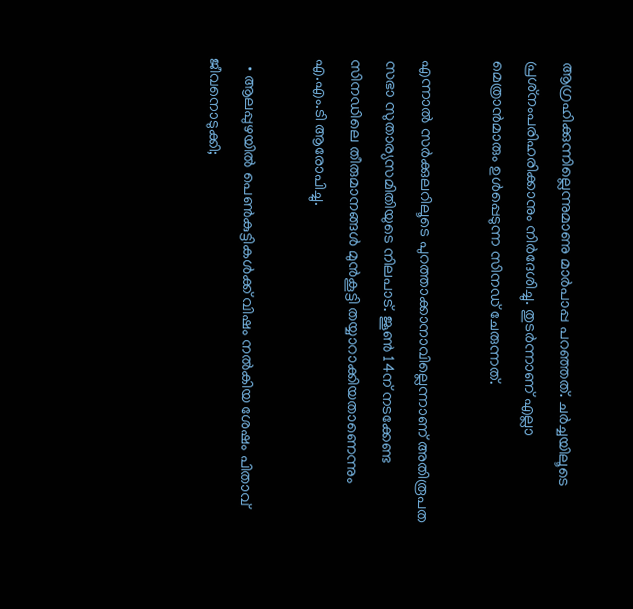ആഗ്രഹിക്കുന്നില്ലെന്നുമാണു മാര്‍പാപ്പ പറഞ്ഞത്. ചര്‍ച്ചയിലൂടെ പ്രശ്‌നംപരിഹരിക്കാനും നിര്‍ദേശിച്ചു. തുടര്‍ന്നാണ് എല്ലാ മെത്രാന്‍മാരും ഉള്‍പ്പെടുന്ന സിനഡ് ചേരുന്നത്.

എന്നാല്‍ സര്‍ക്കുലറിലൂടെ പുറത്താക്കാനാവില്ലെന്നാണ് അതിരൂപത സഭാ സുതാര്യസമിതിയുടെ നിലപാട്. ജൂണ്‍ 14ന് നടക്കേണ്ട സിനഡിലെ തീരുമാനങ്ങള്‍ മുന്‍കൂട്ടി തയ്യാറാക്കിയതാണെന്നും എ.എം.ടി ആരോപിച്ചു.

  • ആലപ്പുഴയില്‍ പെണ്‍കുട്ടികള്‍ക്ക് വിഷം നല്‍കിയ ശേഷം പിതാവ് ജീവനൊടുക്കി;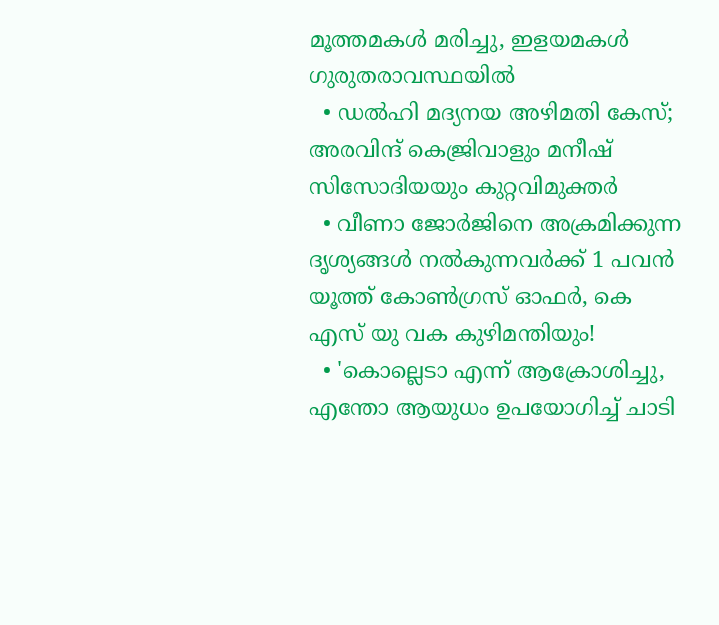മൂത്തമകള്‍ മരിച്ചു, ഇളയമകള്‍ ഗുരുതരാവസ്ഥയില്‍
  • ഡല്‍ഹി മദ്യനയ അഴിമതി കേസ്; അരവിന്ദ് കെജ്രിവാളും മനീഷ് സിസോദിയയും കുറ്റവിമുക്തര്‍
  • വീണാ ജോര്‍ജിനെ അക്രമിക്കുന്ന ദൃശ്യങ്ങള്‍ നല്‍കുന്നവര്‍ക്ക് 1 പവന്‍ യൂത്ത് കോണ്‍ഗ്രസ് ഓഫര്‍, കെ എസ് യു വക കുഴിമന്തിയും!
  • 'കൊല്ലെടാ എന്ന് ആക്രോശിച്ചു, എന്തോ ആയുധം ഉപയോഗിച്ച് ചാടി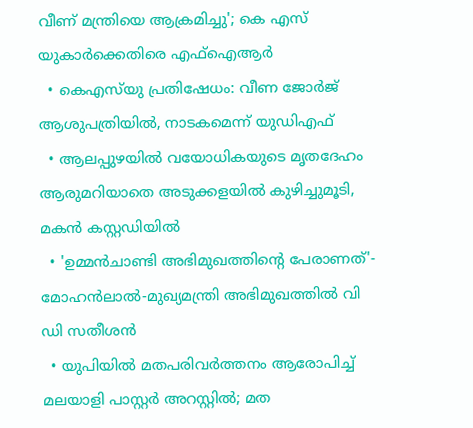വീണ് മന്ത്രിയെ ആക്രമിച്ചു'; കെ എസ് യുകാര്‍ക്കെതിരെ എഫ്‌ഐആര്‍
  • കെഎസ്‌യു പ്രതിഷേധം: വീണ ജോര്‍ജ് ആശുപത്രിയില്‍, നാടകമെന്ന് യുഡിഎഫ്
  • ആലപ്പുഴയില്‍ വയോധികയുടെ മൃതദേഹം ആരുമറിയാതെ അടുക്കളയില്‍ കുഴിച്ചുമൂടി, മകന്‍ കസ്റ്റഡിയില്‍
  • 'ഉമ്മന്‍ചാണ്ടി അഭിമുഖത്തിന്റെ പേരാണത്'- മോഹന്‍ലാല്‍-മുഖ്യമന്ത്രി അഭിമുഖത്തില്‍ വി ഡി സതീശന്‍
  • യുപിയില്‍ മതപരിവര്‍ത്തനം ആരോപിച്ച് മലയാളി പാസ്റ്റര്‍ അറസ്റ്റില്‍; മത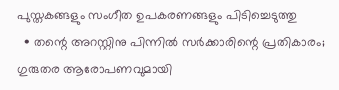പുസ്തകങ്ങളും സംഗീത ഉപകരണങ്ങളും പിടിച്ചെടുത്തു
  • തന്റെ അറസ്റ്റിനു പിന്നില്‍ സര്‍ക്കാരിന്റെ പ്രതികാരം; ഗുരുതര ആരോപണവുമായി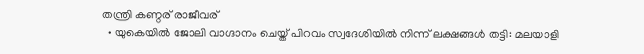തന്ത്രി കണ്ഠര് രാജീവര്
  • യുകെയില്‍ ജോലി വാഗ്ദാനം ചെയ്ത് പിറവം സ്വദേശിയില്‍ നിന്ന് ലക്ഷങ്ങള്‍ തട്ടി: മലയാളി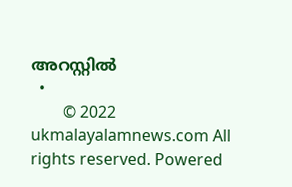അറസ്റ്റില്‍
  •
        © 2022 ukmalayalamnews.com All rights reserved. Powered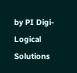by PI Digi-Logical Solutions